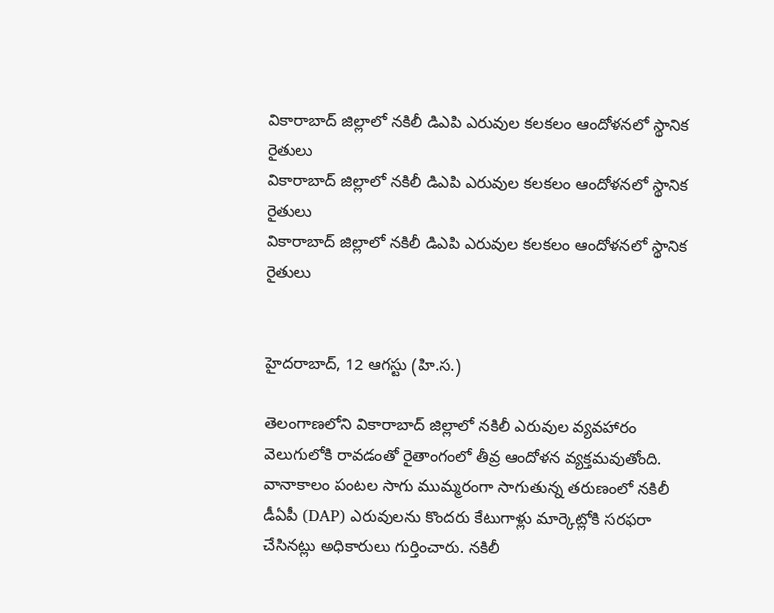వికారాబాద్ జిల్లాలో నకిలీ డిఎపి ఎరువుల కలకలం ఆందోళనలో స్థానిక రైతులు
వికారాబాద్ జిల్లాలో నకిలీ డిఎపి ఎరువుల కలకలం ఆందోళనలో స్థానిక రైతులు
వికారాబాద్ జిల్లాలో నకిలీ డిఎపి ఎరువుల కలకలం ఆందోళనలో స్థానిక రైతులు


హైదరాబాద్, 12 ఆగస్టు (హి.స.)

తెలంగాణలోని వికారాబాద్ జిల్లాలో నకిలీ ఎరువుల వ్యవహారం వెలుగులోకి రావడంతో రైతాంగంలో తీవ్ర ఆందోళన వ్యక్తమవుతోంది. వానాకాలం పంటల సాగు ముమ్మరంగా సాగుతున్న తరుణంలో నకిలీ డీఏపీ (DAP) ఎరువులను కొందరు కేటుగాళ్లు మార్కెట్లోకి సరఫరా చేసినట్లు అధికారులు గుర్తించారు. నకిలీ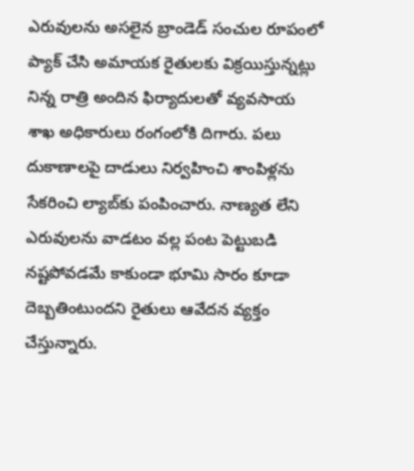ఎరువులను అసలైన బ్రాండెడ్ సంచుల రూపంలో ప్యాక్ చేసి అమాయక రైతులకు విక్రయిస్తున్నట్లు నిన్న రాత్రి అందిన ఫిర్యాదులతో వ్యవసాయ శాఖ అధికారులు రంగంలోకి దిగారు. పలు దుకాణాలపై దాడులు నిర్వహించి శాంపిళ్లను సేకరించి ల్యాబ్‌కు పంపించారు. నాణ్యత లేని ఎరువులను వాడటం వల్ల పంట పెట్టుబడి నష్టపోవడమే కాకుండా భూమి సారం కూడా దెబ్బతింటుందని రైతులు ఆవేదన వ్యక్తం చేస్తున్నారు.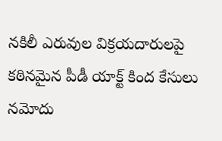నకిలీ ఎరువుల విక్రయదారులపై కఠినమైన పీడీ యాక్ట్ కింద కేసులు నమోదు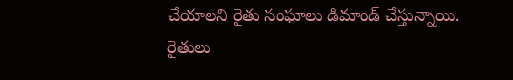చేయాలని రైతు సంఘాలు డిమాండ్ చేస్తున్నాయి. రైతులు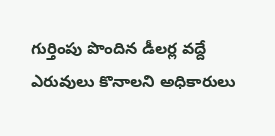గుర్తింపు పొందిన డీలర్ల వద్దే ఎరువులు కొనాలని అధికారులు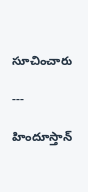సూచించారు

---

హిందూస్తాన్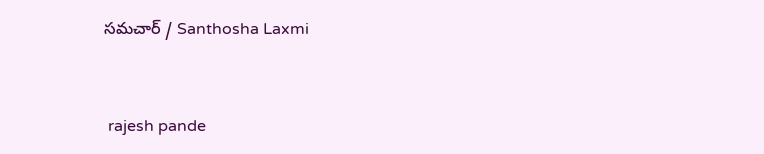సమచార్ / Santhosha Laxmi


 rajesh pande